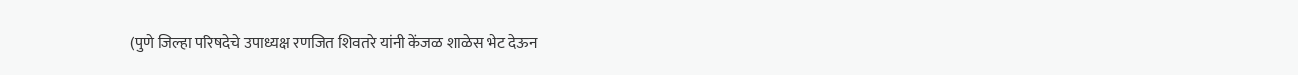(पुणे जिल्हा परिषदेचे उपाध्यक्ष रणजित शिवतरे यांनी केंजळ शाळेस भेट देऊन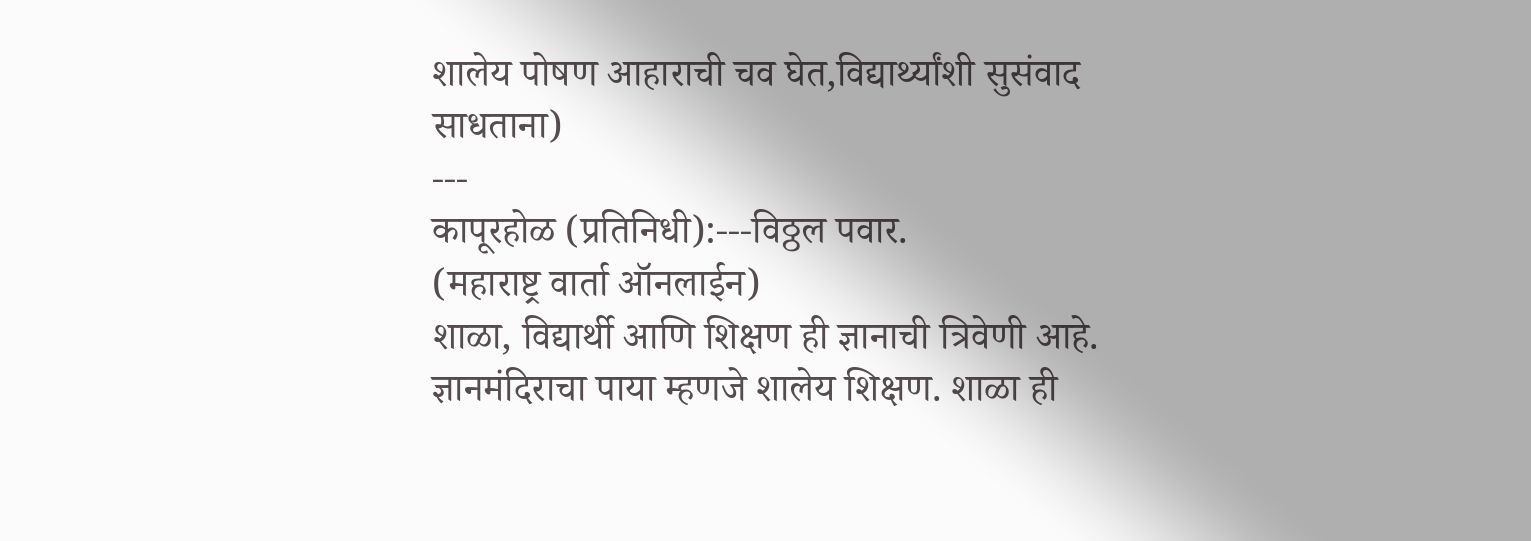शालेय पोषण आहाराची चव घेत,विद्यार्थ्यांशी सुसंवाद साधताना)
---
कापूरहोळ (प्रतिनिधी):---विठ्ठल पवार.
(महाराष्ट्र वार्ता ऑनलाईन)
शाळा, विद्यार्थी आणि शिक्षण ही ज्ञानाची त्रिवेणी आहे. ज्ञानमंदिराचा पाया म्हणजे शालेय शिक्षण. शाळा ही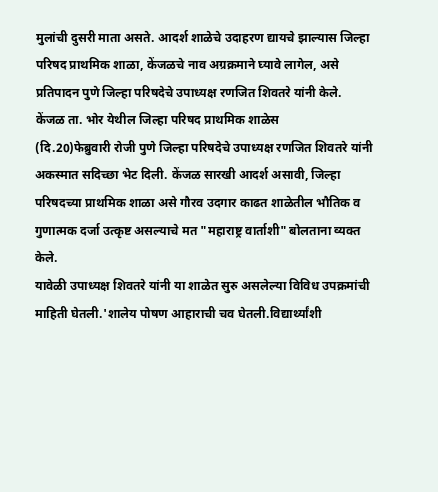मुलांची दुसरी माता असते. आदर्श शाळेचे उदाहरण द्यायचे झाल्यास जिल्हा परिषद प्राथमिक शाळा, केंजळचे नाव अग्रक्रमाने घ्यावे लागेल, असे प्रतिपादन पुणे जिल्हा परिषदेचे उपाध्यक्ष रणजित शिवतरे यांनी केले.
केंजळ ता. भोर येथील जिल्हा परिषद प्राथमिक शाळेस
(दि.20)फेब्रुवारी रोजी पुणे जिल्हा परिषदेचे उपाध्यक्ष रणजित शिवतरे यांनी अकस्मात सदिच्छा भेट दिली. केंजळ सारखी आदर्श असावी, जिल्हा परिषदच्या प्राथमिक शाळा असे गौरव उदगार काढत शाळेतील भौतिक व गुणात्मक दर्जा उत्कृष्ट असल्याचे मत "महाराष्ट्र वार्ताशी" बोलताना व्यक्त केले.
यावेळी उपाध्यक्ष शिवतरे यांनी या शाळेत सुरु असलेल्या विविध उपक्रमांची माहिती घेतली.'शालेय पोषण आहाराची चव घेतली.विद्यार्थ्यांशी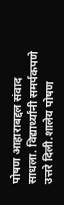पोषण आहाराबद्दल संवाद साधला. विद्यार्थ्यांनी समर्पकपणे उत्तरे दिली.शालेय पोषण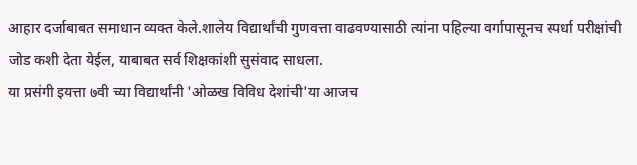आहार दर्जाबाबत समाधान व्यक्त केले.शालेय विद्यार्थांची गुणवत्ता वाढवण्यासाठी त्यांना पहिल्या वर्गापासूनच स्पर्धा परीक्षांची जोड कशी देता येईल, याबाबत सर्व शिक्षकांशी सुसंवाद साधला.
या प्रसंगी इयत्ता ७वी च्या विद्यार्थांनी 'ओळख विविध देशांची'या आजच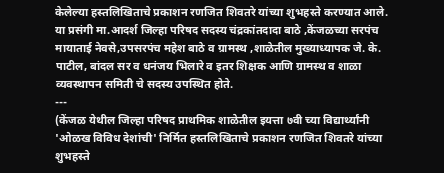केलेल्या हस्तलिखिताचे प्रकाशन रणजित शिवतरे यांच्या शुभहस्ते करण्यात आले.
या प्रसंगी मा.आदर्श जिल्हा परिषद सदस्य चंद्रकांतदादा बाठे ,केंजळच्या सरपंच मायाताई नेवसे,उपसरपंच महेश बाठे व ग्रामस्थ ,शाळेतील मुख्याध्यापक जे. के. पाटील, बांदल सर व धनंजय भिलारे व इतर शिक्षक आणि ग्रामस्थ व शाळा व्यवस्थापन समिती चे सदस्य उपस्थित होते.
---
(केंजळ येथील जिल्हा परिषद प्राथमिक शाळेतील इयत्ता ७वी च्या विद्यार्थ्यांनी 'ओळख विविध देशांची' निर्मित हस्तलिखिताचे प्रकाशन रणजित शिवतरे यांच्या शुभहस्ते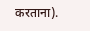करताना).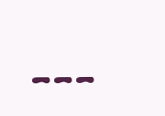---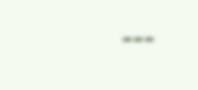---